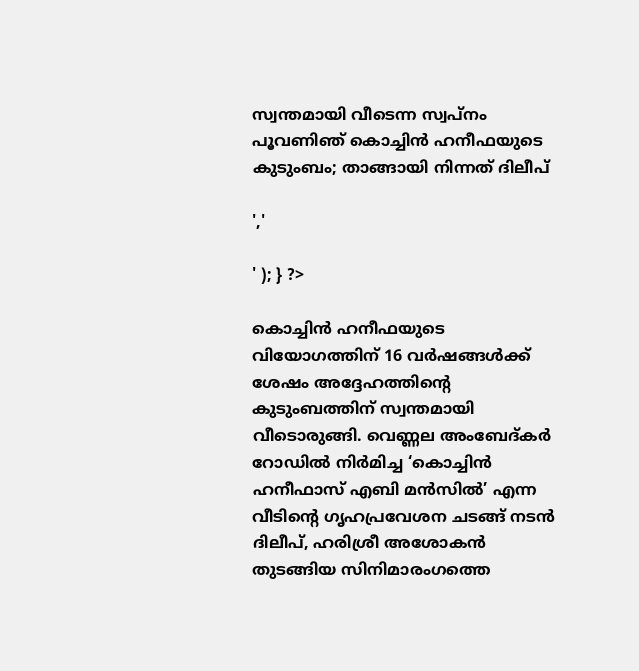സ്വന്തമായി വീടെന്ന സ്വപ്നം പൂവണിഞ് കൊച്ചിൻ ഹനീഫയുടെ കുടുംബം; താങ്ങായി നിന്നത് ദിലീപ്

','

' ); } ?>

കൊച്ചിൻ ഹനീഫയുടെ വിയോഗത്തിന് 16 വർഷങ്ങൾക്ക് ശേഷം അദ്ദേഹത്തിന്റെ കുടുംബത്തിന് സ്വന്തമായി വീടൊരുങ്ങി. വെണ്ണല അംബേദ്‌കർ റോഡിൽ നിർമിച്ച ‘കൊച്ചിൻ ഹനീഫാസ് എബി മൻസിൽ’ എന്ന വീടിന്റെ ഗൃഹപ്രവേശന ചടങ്ങ് നടൻ ദിലീപ്, ഹരിശ്രീ അശോകൻ തുടങ്ങിയ സിനിമാരംഗത്തെ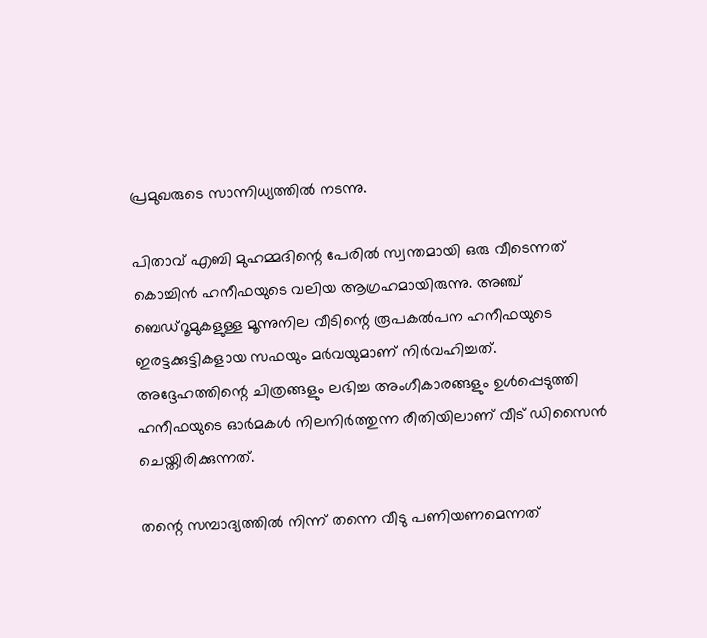പ്രമുഖരുടെ സാന്നിധ്യത്തിൽ നടന്നു.

പിതാവ് എബി മുഹമ്മദിന്റെ പേരിൽ സ്വന്തമായി ഒരു വീടെന്നത് കൊച്ചിൻ ഹനീഫയുടെ വലിയ ആഗ്രഹമായിരുന്നു. അഞ്ച് ബെഡ്‌റൂമുകളുള്ള മൂന്നുനില വീടിന്റെ രൂപകൽപന ഹനീഫയുടെ ഇരട്ടക്കുട്ടികളായ സഫയും മർവയുമാണ് നിർവഹിച്ചത്. അദ്ദേഹത്തിന്റെ ചിത്രങ്ങളും ലഭിച്ച അംഗീകാരങ്ങളും ഉൾപ്പെടുത്തി ഹനീഫയുടെ ഓർമകൾ നിലനിർത്തുന്ന രീതിയിലാണ് വീട് ഡിസൈൻ ചെയ്തിരിക്കുന്നത്.

തന്റെ സമ്പാദ്യത്തിൽ നിന്ന് തന്നെ വീടു പണിയണമെന്നത്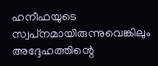ഹനീഫയുടെ സ്വപ്‌നമായിരുന്നുവെങ്കിലും അദ്ദേഹത്തിന്റെ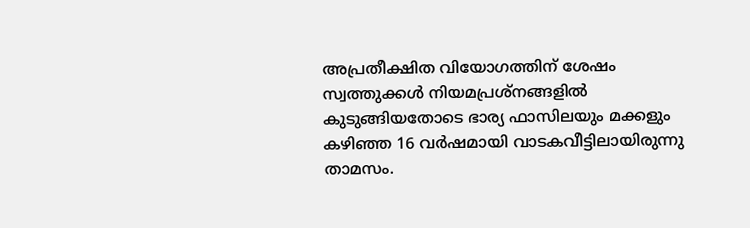അപ്രതീക്ഷിത വിയോഗത്തിന് ശേഷം സ്വത്തുക്കൾ നിയമപ്രശ്‌നങ്ങളിൽ കുടുങ്ങിയതോടെ ഭാര്യ ഫാസിലയും മക്കളും കഴിഞ്ഞ 16 വർഷമായി വാടകവീട്ടിലായിരുന്നു താമസം.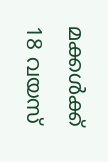മക്കൾക്ക് 18 വയസ്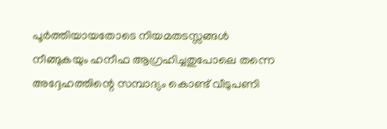പൂർത്തിയായതോടെ നിയമതടസ്സങ്ങൾ നീങ്ങുകയും ഹനീഫ ആഗ്രഹിച്ചതുപോലെ തന്നെ അദ്ദേഹത്തിന്റെ സമ്പാദ്യം കൊണ്ട് വീടുപണി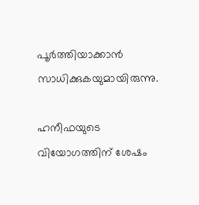പൂർത്തിയാക്കാൻ സാധിക്കുകയുമായിരുന്നു.

ഹനീഫയുടെ വിയോഗത്തിന് ശേഷം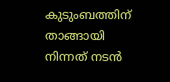കുടുംബത്തിന് താങ്ങായി നിന്നത് നടൻ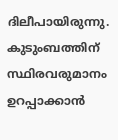ദിലീപായിരുന്നു. കുടുംബത്തിന് സ്ഥിരവരുമാനം ഉറപ്പാക്കാൻ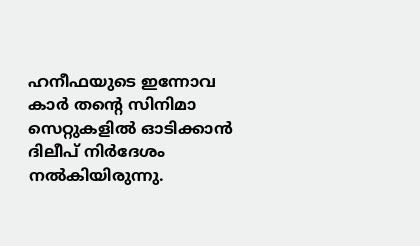ഹനീഫയുടെ ഇന്നോവ കാർ തന്റെ സിനിമാ സെറ്റുകളിൽ ഓടിക്കാൻ ദിലീപ് നിർദേശം നൽകിയിരുന്നു.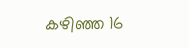കഴിഞ്ഞ 16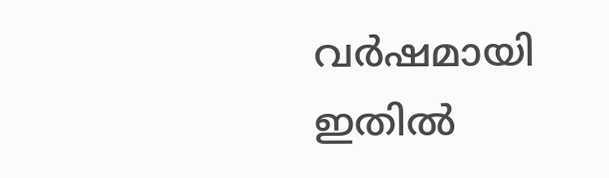വർഷമായി ഇതിൽ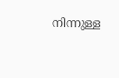നിന്നുള്ള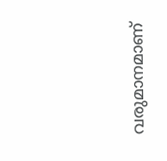വരുമാനമാണ്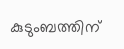കുടുംബത്തിന്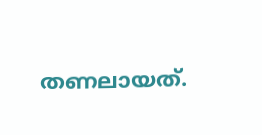തണലായത്.